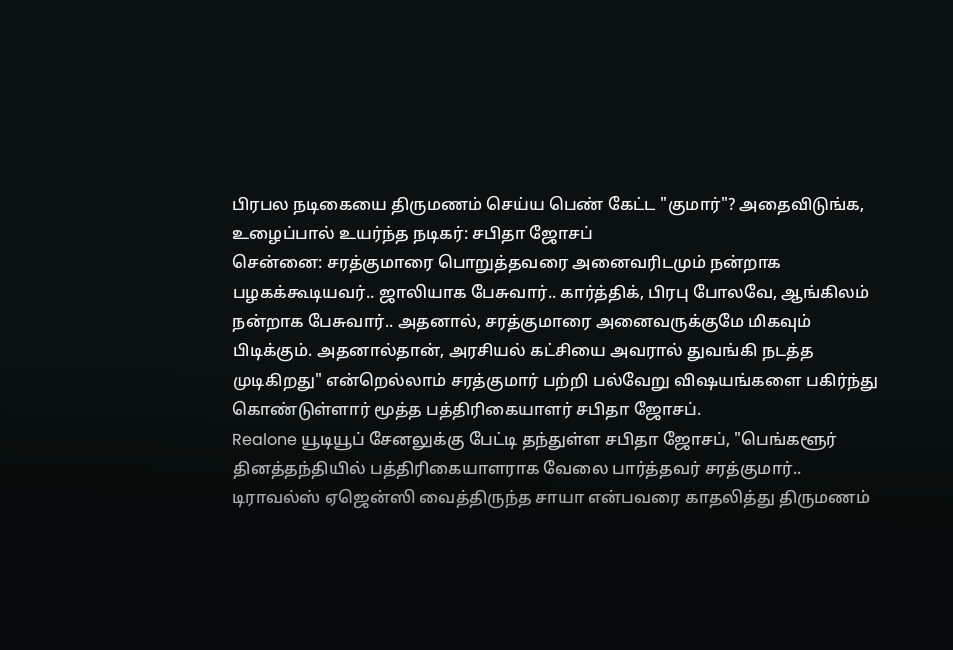பிரபல நடிகையை திருமணம் செய்ய பெண் கேட்ட "குமார்"? அதைவிடுங்க, உழைப்பால் உயர்ந்த நடிகர்: சபிதா ஜோசப்
சென்னை: சரத்குமாரை பொறுத்தவரை அனைவரிடமும் நன்றாக பழகக்கூடியவர்.. ஜாலியாக பேசுவார்.. கார்த்திக், பிரபு போலவே, ஆங்கிலம் நன்றாக பேசுவார்.. அதனால், சரத்குமாரை அனைவருக்குமே மிகவும் பிடிக்கும். அதனால்தான், அரசியல் கட்சியை அவரால் துவங்கி நடத்த முடிகிறது" என்றெல்லாம் சரத்குமார் பற்றி பல்வேறு விஷயங்களை பகிர்ந்து கொண்டுள்ளார் மூத்த பத்திரிகையாளர் சபிதா ஜோசப்.
Realone யூடியூப் சேனலுக்கு பேட்டி தந்துள்ள சபிதா ஜோசப், "பெங்களூர் தினத்தந்தியில் பத்திரிகையாளராக வேலை பார்த்தவர் சரத்குமார்.. டிராவல்ஸ் ஏஜென்ஸி வைத்திருந்த சாயா என்பவரை காதலித்து திருமணம்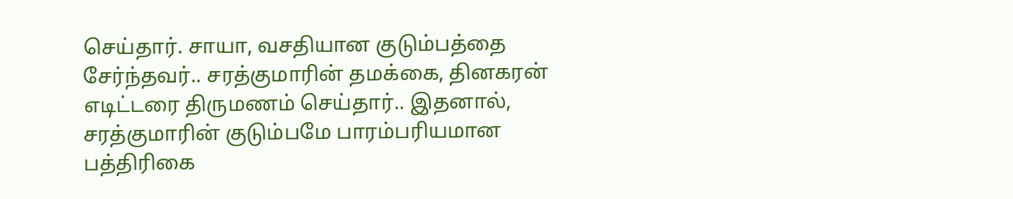செய்தார். சாயா, வசதியான குடும்பத்தை சேர்ந்தவர்.. சரத்குமாரின் தமக்கை, தினகரன் எடிட்டரை திருமணம் செய்தார்.. இதனால், சரத்குமாரின் குடும்பமே பாரம்பரியமான பத்திரிகை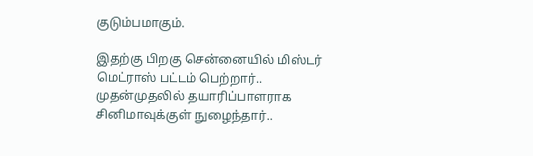குடும்பமாகும்.

இதற்கு பிறகு சென்னையில் மிஸ்டர் மெட்ராஸ் பட்டம் பெற்றார்.. முதன்முதலில் தயாரிப்பாளராக சினிமாவுக்குள் நுழைந்தார்..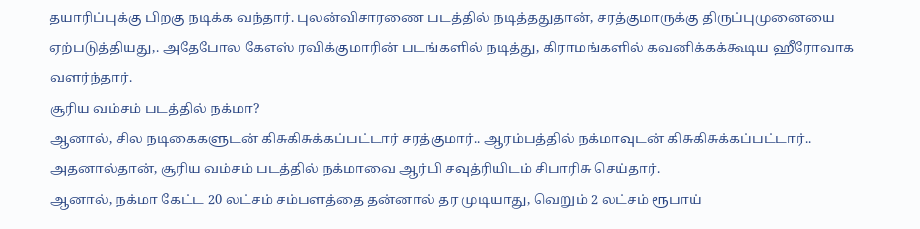தயாரிப்புக்கு பிறகு நடிக்க வந்தார். புலன்விசாரணை படத்தில் நடித்ததுதான், சரத்குமாருக்கு திருப்புமுனையை ஏற்படுத்தியது,. அதேபோல கேஎஸ் ரவிக்குமாரின் படங்களில் நடித்து, கிராமங்களில் கவனிக்கக்கூடிய ஹீரோவாக வளர்ந்தார்.
சூரிய வம்சம் படத்தில் நக்மா?
ஆனால், சில நடிகைகளுடன் கிசுகிசுக்கப்பட்டார் சரத்குமார்.. ஆரம்பத்தில் நக்மாவுடன் கிசுகிசுக்கப்பட்டார்.. அதனால்தான், சூரிய வம்சம் படத்தில் நக்மாவை ஆர்பி சவுத்ரியிடம் சிபாரிசு செய்தார்.
ஆனால், நக்மா கேட்ட 20 லட்சம் சம்பளத்தை தன்னால் தர முடியாது, வெறும் 2 லட்சம் ரூபாய்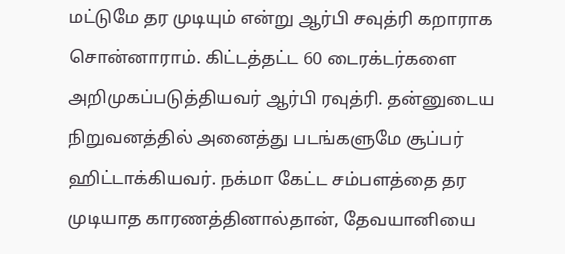மட்டுமே தர முடியும் என்று ஆர்பி சவுத்ரி கறாராக சொன்னாராம். கிட்டத்தட்ட 60 டைரக்டர்களை அறிமுகப்படுத்தியவர் ஆர்பி ரவுத்ரி. தன்னுடைய நிறுவனத்தில் அனைத்து படங்களுமே சூப்பர் ஹிட்டாக்கியவர். நக்மா கேட்ட சம்பளத்தை தர முடியாத காரணத்தினால்தான், தேவயானியை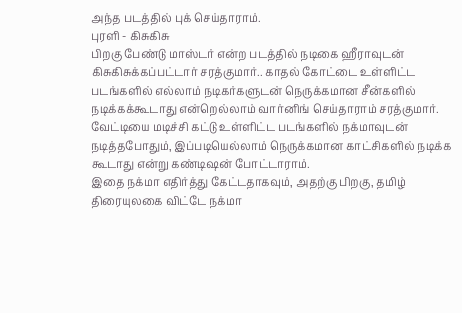அந்த படத்தில் புக் செய்தாராம்.
புரளி - கிசுகிசு
பிறகு பேண்டு மாஸ்டர் என்ற படத்தில் நடிகை ஹீராவுடன் கிசுகிசுக்கப்பட்டார் சரத்குமார்.. காதல் கோட்டை உள்ளிட்ட படங்களில் எல்லாம் நடிகர்களுடன் நெருக்கமான சீன்களில் நடிக்கக்கூடாது என்றெல்லாம் வார்னிங் செய்தாராம் சரத்குமார். வேட்டியை மடிச்சி கட்டு உள்ளிட்ட படங்களில் நக்மாவுடன் நடித்தபோதும், இப்படியெல்லாம் நெருக்கமான காட்சிகளில் நடிக்க கூடாது என்று கண்டிஷன் போட்டாராம்.
இதை நக்மா எதிர்த்து கேட்டதாகவும், அதற்கு பிறகு, தமிழ் திரையுலகை விட்டே நக்மா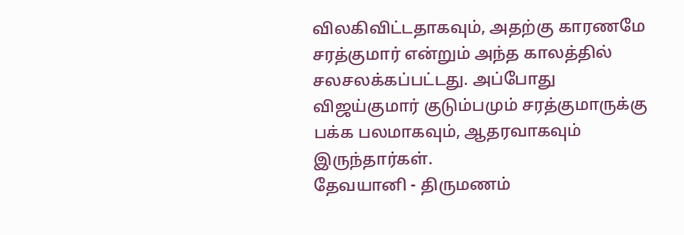விலகிவிட்டதாகவும், அதற்கு காரணமே சரத்குமார் என்றும் அந்த காலத்தில் சலசலக்கப்பட்டது. அப்போது விஜய்குமார் குடும்பமும் சரத்குமாருக்கு பக்க பலமாகவும், ஆதரவாகவும் இருந்தார்கள்.
தேவயானி - திருமணம்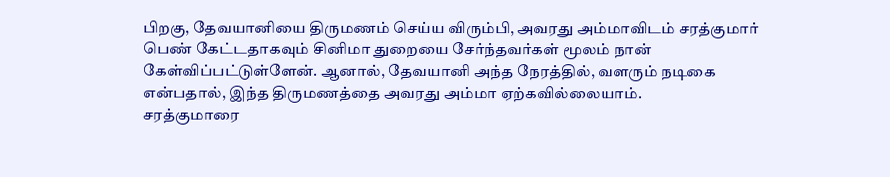பிறகு, தேவயானியை திருமணம் செய்ய விரும்பி, அவரது அம்மாவிடம் சரத்குமார் பெண் கேட்டதாகவும் சினிமா துறையை சேர்ந்தவர்கள் மூலம் நான் கேள்விப்பட்டுள்ளேன். ஆனால், தேவயானி அந்த நேரத்தில், வளரும் நடிகை என்பதால், இந்த திருமணத்தை அவரது அம்மா ஏற்கவில்லையாம்.
சரத்குமாரை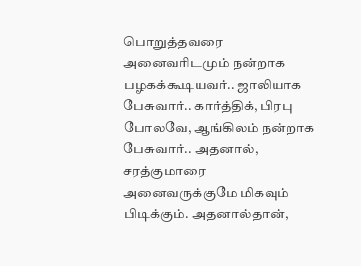பொறுத்தவரை அனைவரிடமும் நன்றாக பழகக்கூடியவர்.. ஜாலியாக பேசுவார்.. கார்த்திக், பிரபு போலவே, ஆங்கிலம் நன்றாக பேசுவார்.. அதனால், சரத்குமாரை அனைவருக்குமே மிகவும் பிடிக்கும். அதனால்தான்,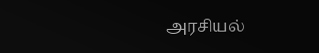அரசியல்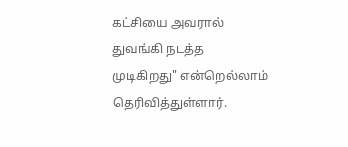கட்சியை அவரால் துவங்கி நடத்த முடிகிறது" என்றெல்லாம் தெரிவித்துள்ளார்.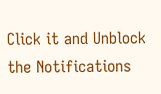Click it and Unblock the Notifications